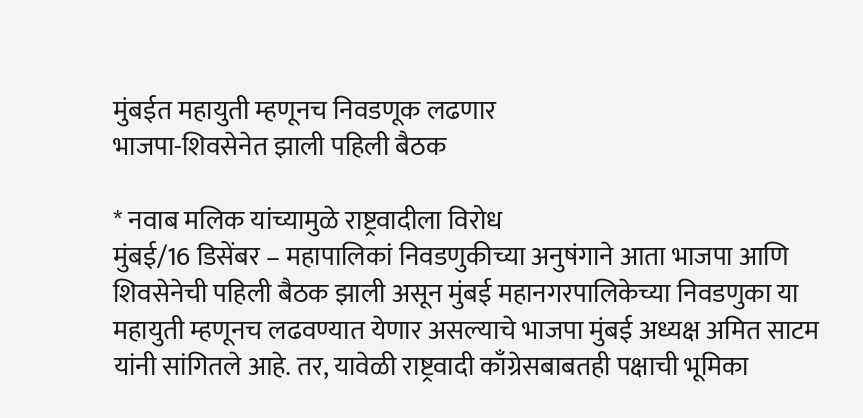मुंबईत महायुती म्हणूनच निवडणूक लढणार
भाजपा-शिवसेनेत झाली पहिली बैठक

* नवाब मलिक यांच्यामुळे राष्ट्रवादीला विरोध
मुंबई/16 डिसेंबर – महापालिकां निवडणुकीच्या अनुषंगाने आता भाजपा आणि शिवसेनेची पहिली बैठक झाली असून मुंबई महानगरपालिकेच्या निवडणुका या महायुती म्हणूनच लढवण्यात येणार असल्याचे भाजपा मुंबई अध्यक्ष अमित साटम यांनी सांगितले आहे. तर, यावेळी राष्ट्रवादी काँग्रेसबाबतही पक्षाची भूमिका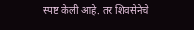स्पष्ट केली आहे. तर शिवसेनेचे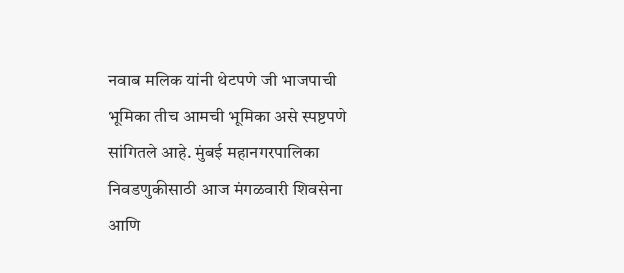नवाब मलिक यांनी थेटपणे जी भाजपाची भूमिका तीच आमची भूमिका असे स्पष्टपणे सांगितले आहे. मुंबई महानगरपालिका निवडणुकीसाठी आज मंगळवारी शिवसेना आणि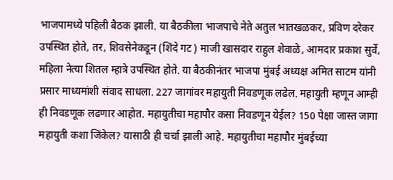भाजपामध्ये पहिली बैठक झाली. या बैठकीला भाजपाचे नेते अतुल भातखळकर, प्रविण दरेकर उपस्थित होते, तर, शिवसेनेकडून (शिंदे गट) माजी खासदार राहुल शेवाळे, आमदार प्रकाश सुर्वे, महिला नेत्या शितल म्हात्रे उपस्थित होते. या बैठकीनंतर भाजपा मुंबई अध्यक्ष अमित साटम यांनी प्रसार माध्यमांशी संवाद साधला. 227 जागांवर महायुती निवडणूक लढेल. महायुती म्हणून आम्ही ही निवडणूक लढणार आहोत. महायुतीचा महापौर कसा निवडणून येईल? 150 पेक्षा जास्त जागा महायुती कशा जिंकेल? यासाठी ही चर्चा झाली आहे. महायुतीचा महापौर मुंबईच्या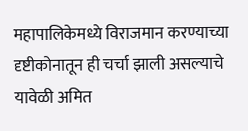महापालिकेमध्ये विराजमान करण्याच्या दृष्टीकोनातून ही चर्चा झाली असल्याचे यावेळी अमित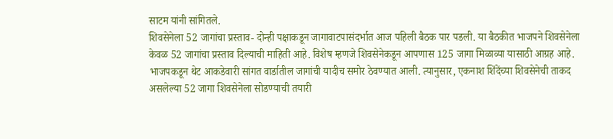साटम यांनी सांगितले.
शिवसेनेला 52 जागांचा प्रस्ताव- दोन्ही पक्षाकडून जागावाटपासंदर्भात आज पहिली बैठक पार पडली. या बैठकीत भाजपने शिवसेनेला केवळ 52 जागांचा प्रस्ताव दिल्याची माहिती आहे. विशेष म्हणजे शिवसेनेकडून आपणास 125 जागा मिळाव्या यासाठी आग्रह आहे. भाजपकडून थेट आकडेवारी सांगत वार्डातील जागांची यादीच समोर ठेवण्यात आली. त्यानुसार, एकनाश शिंदेंच्या शिवसेनेची ताकद असलेल्या 52 जागा शिवसेनेला सोडण्याची तयारी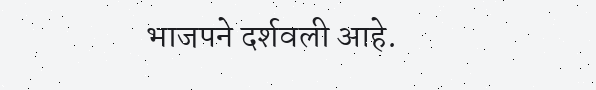भाजपने दर्शवली आहे.